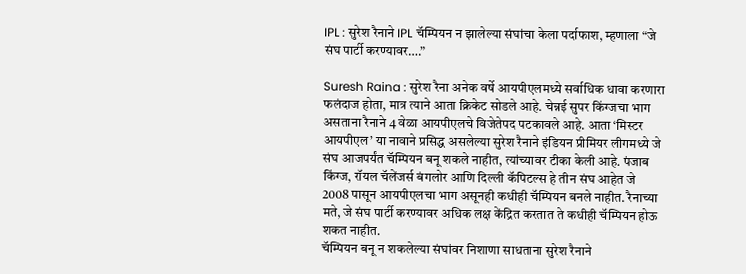IPL : सुरेश रैनाने IPL चॅम्पियन न झालेल्या संघांचा केला पर्दाफाश, म्हणाला “जे संघ पार्टी करण्यावर….”

Suresh Raina : सुरेश रैना अनेक वर्षे आयपीएलमध्ये सर्वाधिक धावा करणारा फलंदाज होता, मात्र त्याने आता क्रिकेट सोडले आहे. चेन्नई सुपर किंग्जचा भाग असताना रैनाने 4 वेळा आयपीएलचे विजेतेपद पटकावले आहे. आता ‘मिस्टर आयपीएल’ या नावाने प्रसिद्ध असलेल्या सुरेश रैनाने इंडियन प्रीमियर लीगमध्ये जे संघ आजपर्यंत चॅम्पियन बनू शकले नाहीत, त्यांच्यावर टीका केली आहे. पंजाब किंग्ज, रॉयल चॅलेंजर्स बंगलोर आणि दिल्ली कॅपिटल्स हे तीन संघ आहेत जे 2008 पासून आयपीएलचा भाग असूनही कधीही चॅम्पियन बनले नाहीत. रैनाच्या मते, जे संघ पार्टी करण्यावर अधिक लक्ष केंद्रित करतात ते कधीही चॅम्पियन होऊ शकत नाहीत.
चॅम्पियन बनू न शकलेल्या संघांवर निशाणा साधताना सुरेश रैनाने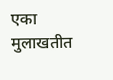एका मुलाखतीत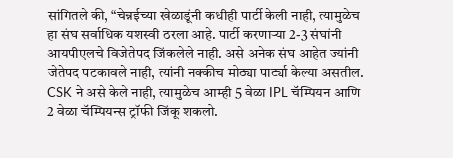सांगितले की, “चेन्नईच्या खेळाडूंनी कधीही पार्टी केली नाही, त्यामुळेच हा संघ सर्वाधिक यशस्वी ठरला आहे. पार्टी करणाऱ्या 2-3 संघांनी आयपीएलचे विजेतेपद जिंकलेले नाही. असे अनेक संघ आहेत ज्यांनी जेतेपद पटकावले नाही, त्यांनी नक्कीच मोठ्या पार्ट्या केल्या असतील. CSK ने असे केले नाही, त्यामुळेच आम्ही 5 वेळा IPL चॅम्पियन आणि 2 वेळा चॅम्पियन्स ट्रॉफी जिंकू शकलो.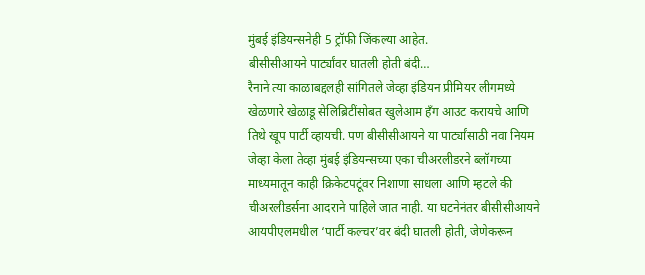मुंबई इंडियन्सनेही 5 ट्रॉफी जिंकल्या आहेत.
बीसीसीआयने पार्ट्यांवर घातली होती बंदी…
रैनाने त्या काळाबद्दलही सांगितले जेव्हा इंडियन प्रीमियर लीगमध्ये खेळणारे खेळाडू सेलिब्रिटींसोबत खुलेआम हँग आउट करायचे आणि तिथे खूप पार्टी व्हायची. पण बीसीसीआयने या पार्ट्यांसाठी नवा नियम जेव्हा केला तेव्हा मुंबई इंडियन्सच्या एका चीअरलीडरने ब्लॉगच्या माध्यमातून काही क्रिकेटपटूंवर निशाणा साधला आणि म्हटले की चीअरलीडर्सना आदराने पाहिले जात नाही. या घटनेनंतर बीसीसीआयने आयपीएलमधील ‘पार्टी कल्चर’वर बंदी घातली होती, जेणेकरून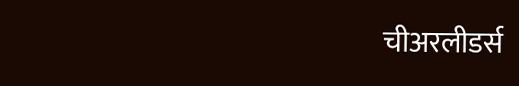चीअरलीडर्स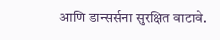आणि डान्सर्सना सुरक्षित वाटावे.